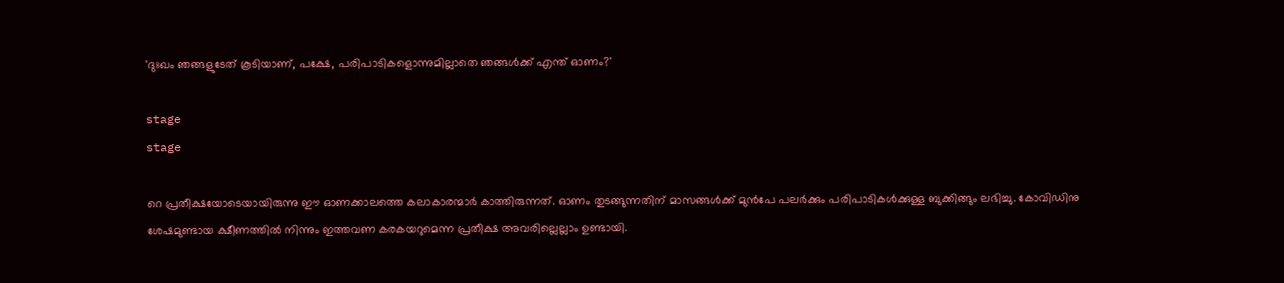'ദുഃഖം ഞങ്ങളുടേത് കൂടിയാണ്, പക്ഷേ, പരിപാടികളൊന്നുമില്ലാതെ ഞങ്ങൾക്ക് എന്ത് ഓണം?'

stage
stage

റെ പ്രതീക്ഷയോടെയായിരുന്നു ഈ ഓണക്കാലത്തെ കലാകാരന്മാർ കാത്തിരുന്നത്. ഓണം തുടങ്ങുന്നതിന് മാസങ്ങൾക്ക് മുൻപേ പലർക്കും പരിപാടികൾക്കുള്ള ബുക്കിങ്ങും ലഭിച്ചു. കോവിഡിനു ശേഷമുണ്ടായ ക്ഷീണത്തിൽ നിന്നും ഇത്തവണ കരകയറുമെന്ന പ്രതീക്ഷ അവരില്ലെല്ലാം ഉണ്ടായി.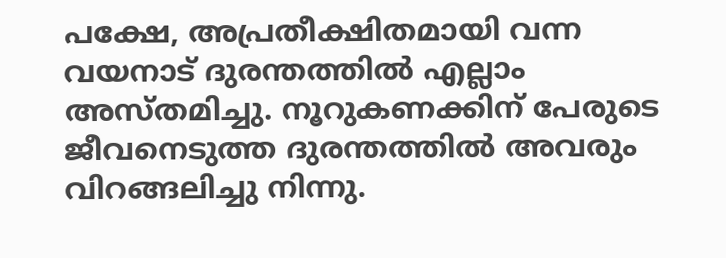പക്ഷേ, അപ്രതീക്ഷിതമായി വന്ന വയനാട് ദുരന്തത്തിൽ എല്ലാം അസ്തമിച്ചു. നൂറുകണക്കിന് പേരുടെ ജീവനെടുത്ത ദുരന്തത്തിൽ അവരും വിറങ്ങലിച്ചു നിന്നു.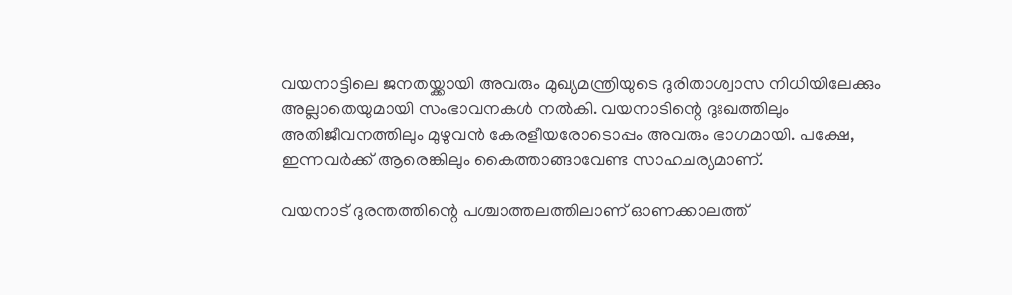വയനാട്ടിലെ ജനതയ്ക്കായി അവരും മുഖ്യമന്ത്രിയുടെ ദുരിതാശ്വാസ നിധിയിലേക്കും അല്ലാതെയുമായി സംഭാവനകൾ നൽകി. വയനാടിന്റെ ദുഃഖത്തിലും അതിജീവനത്തിലും മുഴുവൻ കേരളീയരോടൊപ്പം അവരും ഭാഗമായി. പക്ഷേ, ഇന്നവർക്ക് ആരെങ്കിലും കൈത്താങ്ങാവേണ്ട സാഹചര്യമാണ്.

വയനാട് ദുരന്തത്തിന്റെ പശ്ചാത്തലത്തിലാണ് ഓണക്കാലത്ത്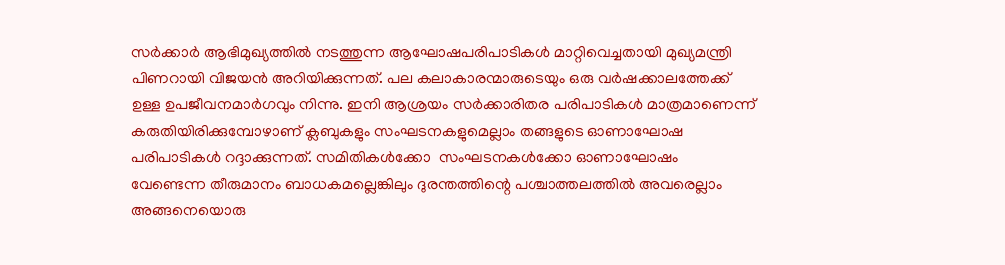സർക്കാർ ആഭിമുഖ്യത്തിൽ നടത്തുന്ന ആഘോഷപരിപാടികൾ മാറ്റിവെച്ചതായി മുഖ്യമന്ത്രി പിണറായി വിജയൻ അറിയിക്കുന്നത്. പല കലാകാരന്മാരുടെയും ഒരു വർഷക്കാലത്തേക്ക് ഉള്ള ഉപജീവനമാർഗവും നിന്നു. ഇനി ആശ്രയം സർക്കാരിതര പരിപാടികൾ ‌മാത്രമാണെന്ന് കരുതിയിരിക്കുമ്പോഴാണ് ക്ലബുകളും സംഘടനകളുമെല്ലാം തങ്ങളുടെ ഓണാഘോഷ പരിപാടികൾ റദ്ദാക്കുന്നത്. സമിതികൾക്കോ  സംഘടനകൾക്കോ ഓണാഘോഷം വേണ്ടെന്ന തീരുമാനം ബാധകമല്ലെങ്കിലും ദുരന്തത്തിന്റെ പശ്ചാത്തലത്തിൽ അവരെല്ലാം അങ്ങനെയൊരു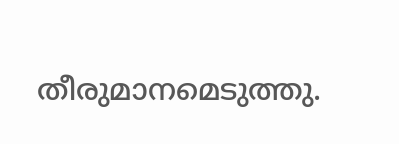തീരുമാനമെടുത്തു.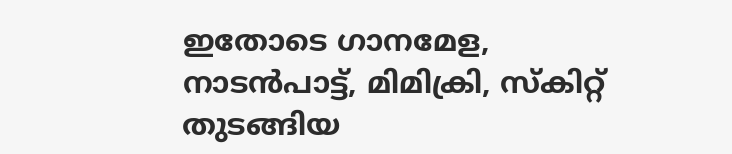ഇതോടെ ഗാനമേള, നാടൻപാട്ട്, മിമിക്രി, സ്കിറ്റ് തുടങ്ങിയ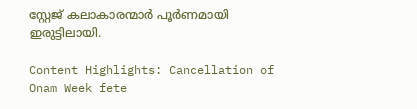സ്റ്റേജ് കലാകാരന്മാർ പൂർണമായി ഇരുട്ടിലായി.

Content Highlights: Cancellation of Onam Week fete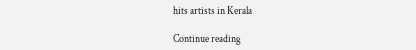hits artists in Kerala

Continue reading